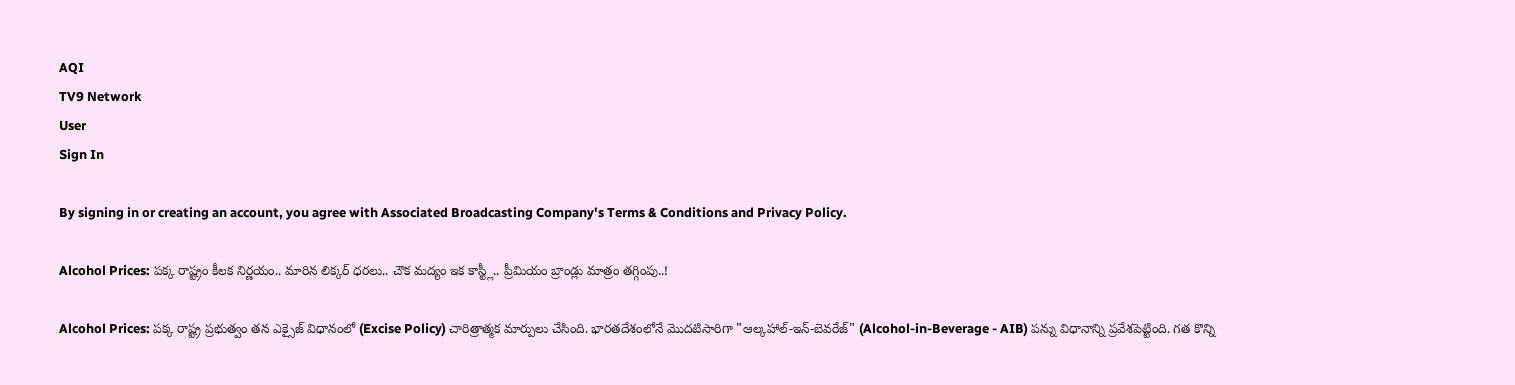AQI
TV9 Network
User
Sign In

By signing in or creating an account, you agree with Associated Broadcasting Company's Terms & Conditions and Privacy Policy.

Alcohol Prices: పక్క రాష్ట్రం కీలక నిర్ణయం.. మారిన లిక్కర్ ధరలు.. చౌక మద్యం ఇక కాస్ట్లీ.. ప్రీమియం బ్రాండ్లు మాత్రం తగ్గింపు..!

Alcohol Prices: పక్క రాష్ట్ర ప్రభుత్వం తన ఎక్సైజ్ విధానంలో (Excise Policy) చారిత్రాత్మక మార్పులు చేసింది. భారతదేశంలోనే మొదటిసారిగా "ఆల్కహాల్-ఇన్-బెవరేజ్" (Alcohol-in-Beverage - AIB) పన్ను విధానాన్ని ప్రవేశపెట్టింది. గత కొన్ని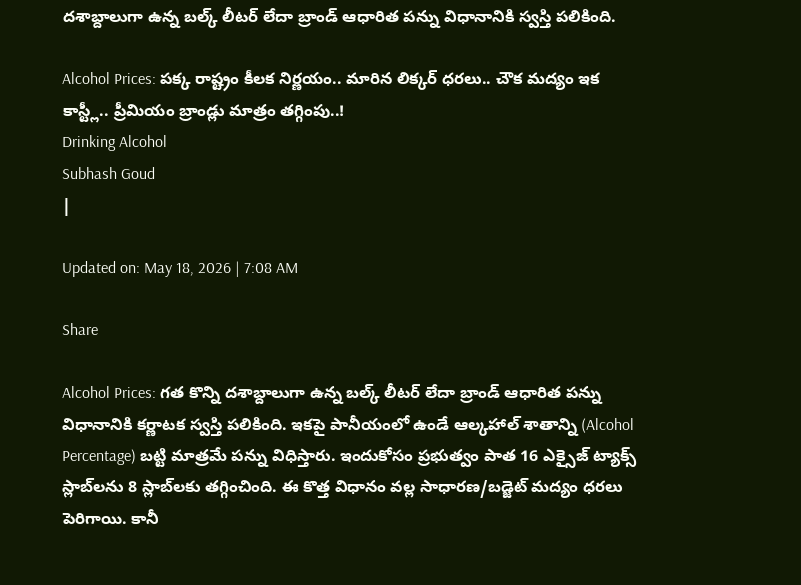దశాబ్దాలుగా ఉన్న బల్క్ లీటర్ లేదా బ్రాండ్ ఆధారిత పన్ను విధానానికి స్వస్తి పలికింది.

Alcohol Prices: పక్క రాష్ట్రం కీలక నిర్ణయం.. మారిన లిక్కర్ ధరలు.. చౌక మద్యం ఇక కాస్ట్లీ.. ప్రీమియం బ్రాండ్లు మాత్రం తగ్గింపు..!
Drinking Alcohol
Subhash Goud
|

Updated on: May 18, 2026 | 7:08 AM

Share

Alcohol Prices: గత కొన్ని దశాబ్దాలుగా ఉన్న బల్క్ లీటర్ లేదా బ్రాండ్ ఆధారిత పన్ను విధానానికి కర్ణాటక స్వస్తి పలికింది. ఇకపై పానీయంలో ఉండే ఆల్కహాల్ శాతాన్ని (Alcohol Percentage) బట్టి మాత్రమే పన్ను విధిస్తారు. ఇందుకోసం ప్రభుత్వం పాత 16 ఎక్సైజ్ ట్యాక్స్ స్లాబ్‌లను 8 స్లాబ్‌లకు తగ్గించింది. ఈ కొత్త విధానం వల్ల సాధారణ/బడ్జెట్ మద్యం ధరలు పెరిగాయి. కానీ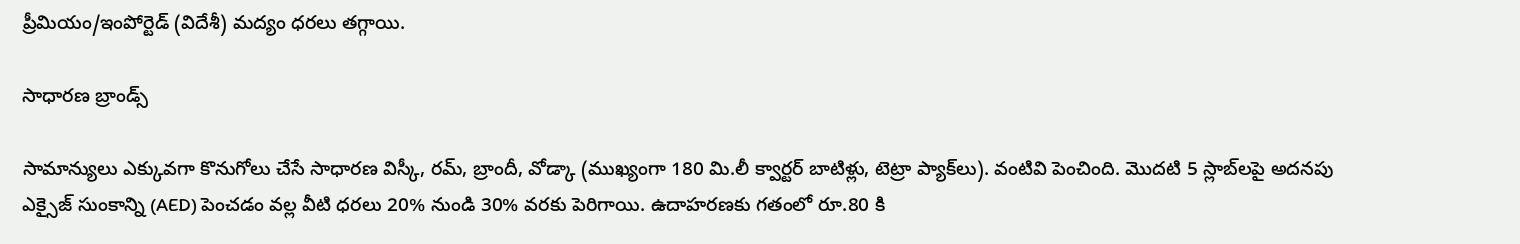ప్రీమియం/ఇంపోర్టెడ్ (విదేశీ) మద్యం ధరలు తగ్గాయి.

సాధారణ బ్రాండ్స్

సామాన్యులు ఎక్కువగా కొనుగోలు చేసే సాధారణ విస్కీ, రమ్, బ్రాందీ, వోడ్కా (ముఖ్యంగా 180 మి.లీ క్వార్టర్ బాటిళ్లు, టెట్రా ప్యాక్‌లు). వంటివి పెంచింది. మొదటి 5 స్లాబ్‌లపై అదనపు ఎక్సైజ్ సుంకాన్ని (AED) పెంచడం వల్ల వీటి ధరలు 20% నుండి 30% వరకు పెరిగాయి. ఉదాహరణకు గతంలో రూ.80 కి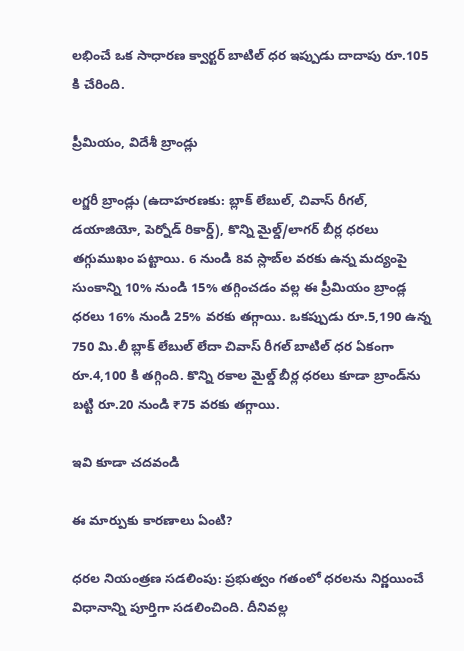లభించే ఒక సాధారణ క్వార్టర్ బాటిల్ ధర ఇప్పుడు దాదాపు రూ.105 కి చేరింది.

ప్రీమియం, విదేశీ బ్రాండ్లు

లగ్జరీ బ్రాండ్లు (ఉదాహరణకు: బ్లాక్ లేబుల్, చివాస్ రీగల్, డయాజియో, పెర్నోడ్ రికార్డ్), కొన్ని మైల్డ్/లాగర్ బీర్ల ధరలు తగ్గుముఖం పట్టాయి. 6 నుండి 8వ స్లాబ్‌ల వరకు ఉన్న మద్యంపై సుంకాన్ని 10% నుండి 15% తగ్గించడం వల్ల ఈ ప్రీమియం బ్రాండ్ల ధరలు 16% నుండి 25% వరకు తగ్గాయి. ఒకప్పుడు రూ.5,190 ఉన్న 750 మి.లీ బ్లాక్ లేబుల్ లేదా చివాస్ రీగల్ బాటిల్ ధర ఏకంగా రూ.4,100 కి తగ్గింది. కొన్ని రకాల మైల్డ్ బీర్ల ధరలు కూడా బ్రాండ్‌ను బట్టి రూ.20 నుండి ₹75 వరకు తగ్గాయి.

ఇవి కూడా చదవండి

ఈ మార్పుకు కారణాలు ఏంటి?

ధరల నియంత్రణ సడలింపు: ప్రభుత్వం గతంలో ధరలను నిర్ణయించే విధానాన్ని పూర్తిగా సడలించింది. దీనివల్ల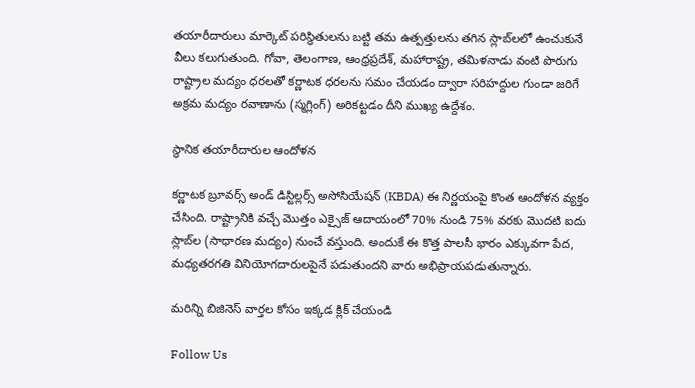తయారీదారులు మార్కెట్ పరిస్థితులను బట్టి తమ ఉత్పత్తులను తగిన స్లాబ్‌లలో ఉంచుకునే వీలు కలుగుతుంది. గోవా, తెలంగాణ, ఆంధ్రప్రదేశ్, మహారాష్ట్ర, తమిళనాడు వంటి పొరుగు రాష్ట్రాల మద్యం ధరలతో కర్ణాటక ధరలను సమం చేయడం ద్వారా సరిహద్దుల గుండా జరిగే అక్రమ మద్యం రవాణాను (స్మగ్లింగ్) అరికట్టడం దీని ముఖ్య ఉద్దేశం.

స్థానిక తయారీదారుల ఆందోళన

కర్ణాటక బ్రూవర్స్ అండ్ డిస్టిల్లర్స్ అసోసియేషన్ (KBDA) ఈ నిర్ణయంపై కొంత ఆందోళన వ్యక్తం చేసింది. రాష్ట్రానికి వచ్చే మొత్తం ఎక్సైజ్ ఆదాయంలో 70% నుండి 75% వరకు మొదటి ఐదు స్లాబ్‌ల (సాధారణ మద్యం) నుంచే వస్తుంది. అందుకే ఈ కొత్త పాలసీ భారం ఎక్కువగా పేద, మధ్యతరగతి వినియోగదారులపైనే పడుతుందని వారు అభిప్రాయపడుతున్నారు.

మరిన్ని బిజినెస్ వార్తల కోసం ఇక్కడ క్లిక్ చేయండి

Follow Us